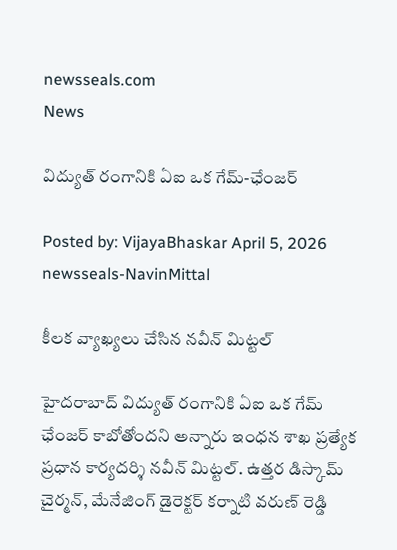newsseals.com
News

విద్యుత్ రంగానికి ఏఐ ఒక గేమ్-ఛేంజర్

Posted by: VijayaBhaskar April 5, 2026
newsseals-NavinMittal

కీల‌క వ్యాఖ్య‌లు చేసిన న‌వీన్ మిట్ట‌ల్

హైద‌రాబాద్ విద్యుత్ రంగానికి ఏఐ ఒక గేమ్ ఛేంజ‌ర్ కాబోతోంద‌ని అన్నారు ఇంధ‌న శాఖ ప్ర‌త్యేక ప్ర‌ధాన కార్య‌ద‌ర్శి న‌వీన్ మిట్ట‌ల్. ఉత్తర డిస్కామ్ చైర్మన్, మేనేజింగ్ డైరెక్టర్ కర్నాటి వరుణ్ రెడ్డి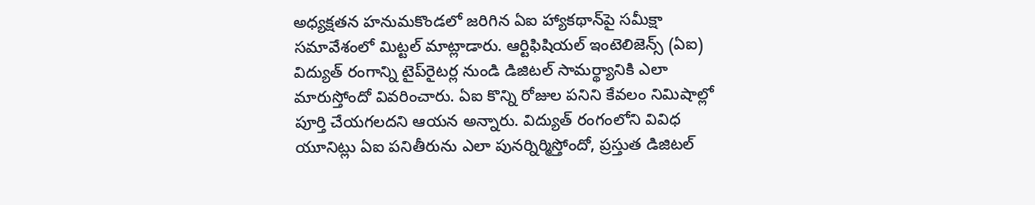అధ్యక్షతన హనుమకొండలో జరిగిన ఏఐ హ్యాకథాన్‌పై సమీక్షా సమావేశంలో మిట్టల్ మాట్లాడారు. ఆర్టిఫిషియల్ ఇంటెలిజెన్స్ (ఏఐ) విద్యుత్ రంగాన్ని టైప్‌రైటర్ల నుండి డిజిటల్ సామర్థ్యానికి ఎలా మారుస్తోందో వివరించారు. ఏఐ కొన్ని రోజుల పనిని కేవలం నిమిషాల్లో పూర్తి చేయగలదని ఆయన అన్నారు. విద్యుత్ రంగంలోని వివిధ యూనిట్లు ఏఐ పనితీరును ఎలా పునర్నిర్మిస్తోందో, ప్రస్తుత డిజిటల్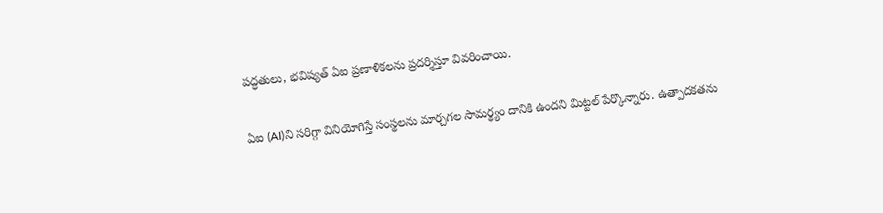పద్ధతులు, భవిష్యత్ ఏఐ ప్రణాళికలను ప్రదర్శిస్తూ వివరించాయి.

ఏఐ (AI)ని సరిగ్గా వినియోగిస్తే సంస్థలను మార్చగల సామర్థ్యం దానికి ఉందని మిట్టల్ పేర్కొన్నారు. ఉత్పాదకతను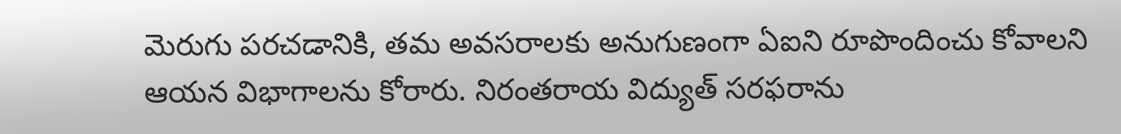మెరుగు పరచడానికి, తమ అవసరాలకు అనుగుణంగా ఏఐని రూపొందించు కోవాలని ఆయన విభాగాలను కోరారు. నిరంతరాయ విద్యుత్ సరఫరాను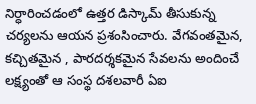నిర్ధారించడంలో ఉత్తర డిస్కామ్ తీసుకున్న చర్యలను ఆయన ప్రశంసించారు. వేగవంతమైన, కచ్చితమైన , పారదర్శకమైన సేవలను అందించే లక్ష్యంతో ఆ సంస్థ దశలవారీ ఏఐ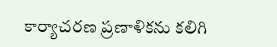కార్యాచరణ ప్రణాళికను కలిగి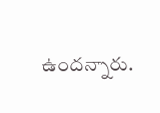ఉంద‌న్నారు.